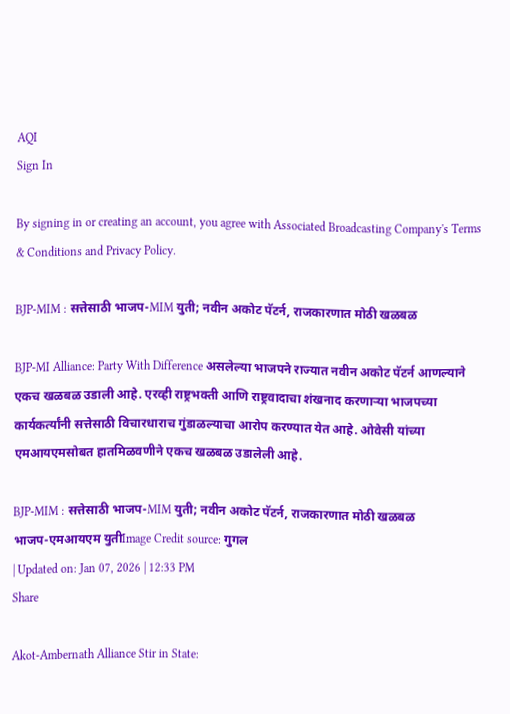AQI
Sign In

By signing in or creating an account, you agree with Associated Broadcasting Company's Terms & Conditions and Privacy Policy.

BJP-MIM : सत्तेसाठी भाजप-MIM युती; नवीन अकोट पॅटर्न, राजकारणात मोठी खळबळ

BJP-MI Alliance: Party With Difference असलेल्या भाजपने राज्यात नवीन अकोट पॅटर्न आणल्याने एकच खळबळ उडाली आहे. एरव्ही राष्ट्रभक्ती आणि राष्ट्रवादाचा शंखनाद करणाऱ्या भाजपच्या कार्यकर्त्यांनी सत्तेसाठी विचारधाराच गुंडाळल्याचा आरोप करण्यात येत आहे. ओवेसी यांच्या एमआयएमसोबत हा‍तमिळवणीने एकच खळबळ उडालेली आहे.

BJP-MIM : सत्तेसाठी भाजप-MIM युती; नवीन अकोट पॅटर्न, राजकारणात मोठी खळबळ
भाजप-एमआयएम युतीImage Credit source: गुगल
| Updated on: Jan 07, 2026 | 12:33 PM
Share

Akot-Ambernath Alliance Stir in State: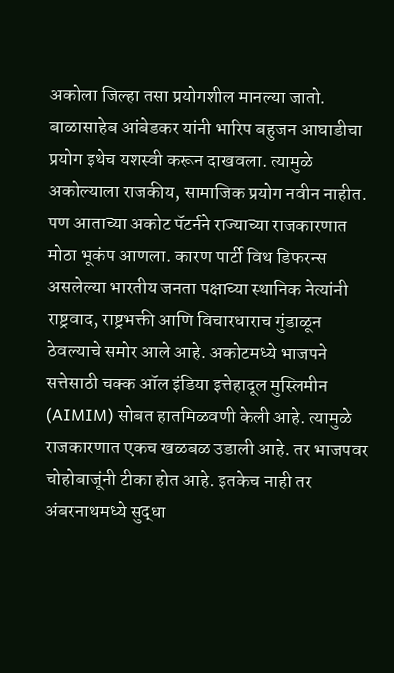अकोला जिल्हा तसा प्रयोगशील मानल्या जातो. बाळासाहेब आंबेडकर यांनी भारिप बहुजन आघाडीचा प्रयोग इथेच यशस्वी करून दाखवला. त्यामुळे अकोल्याला राजकीय, सामाजिक प्रयोग नवीन नाहीत. पण आताच्या अकोट पॅटर्नने राज्याच्या राजकारणात मोठा भूकंप आणला. कारण पार्टी विथ डिफरन्स असलेल्या भारतीय जनता पक्षाच्या स्थानिक नेत्यांनी राष्ट्रवाद, राष्ट्रभक्ती आणि विचारधाराच गुंडाळून ठेवल्याचे समोर आले आहे. अकोटमध्ये भाजपने सत्तेसाठी चक्क ऑल इंडिया इत्तेहादूल मुस्लिमीन (AIMIM) सोबत हातमिळवणी केली आहे. त्यामुळे राजकारणात एकच खळबळ उडाली आहे. तर भाजपवर चोहोबाजूंनी टीका होत आहे. इतकेच नाही तर अंबरनाथमध्ये सुद्धा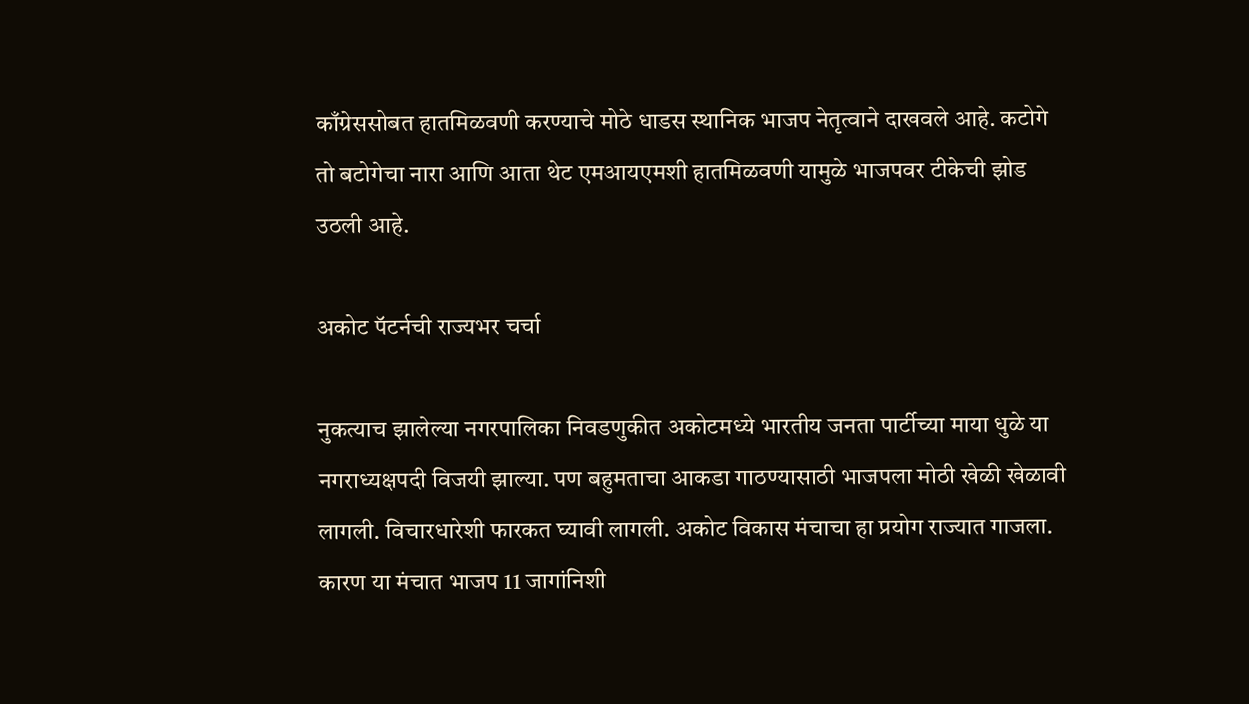काँग्रेससोबत हातमिळवणी करण्याचे मोठे धाडस स्थानिक भाजप नेतृत्वाने दाखवले आहे. कटोगे तो बटोगेचा नारा आणि आता थेट एमआयएमशी हातमिळवणी यामुळे भाजपवर टीकेची झोड उठली आहे.

अकोट पॅटर्नची राज्यभर चर्चा

नुकत्याच झालेल्या नगरपालिका निवडणुकीत अकोटमध्ये भारतीय जनता पार्टीच्या माया धुळे या नगराध्यक्षपदी विजयी झाल्या. पण बहुमताचा आकडा गाठण्यासाठी भाजपला मोठी खेळी खेळावी लागली. विचारधारेशी फारकत घ्यावी लागली. अकोट विकास मंचाचा हा प्रयोग राज्यात गाजला. कारण या मंचात भाजप 11 जागांनिशी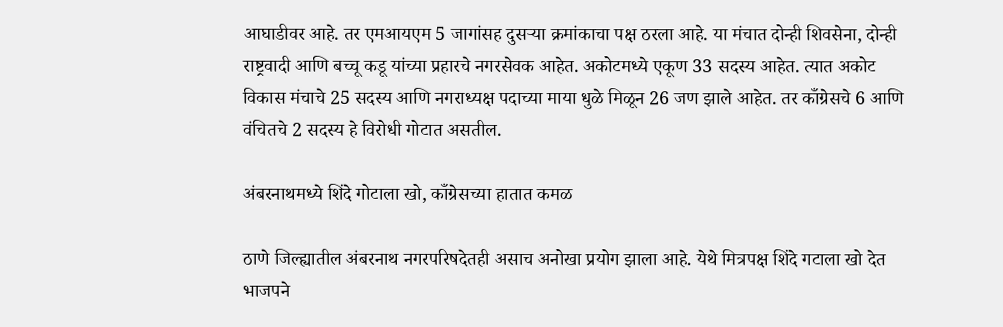आघाडीवर आहे. तर एमआयएम 5 जागांसह दुसऱ्या क्रमांकाचा पक्ष ठरला आहे. या मंचात दोन्ही शिवसेना, दोन्ही राष्ट्रवादी आणि बच्चू कडू यांच्या प्रहारचे नगरसेवक आहेत. अकोटमध्ये एकूण 33 सदस्य आहेत. त्यात अकोट विकास मंचाचे 25 सदस्य आणि नगराध्यक्ष पदाच्या माया धुळे मिळून 26 जण झाले आहेत. तर काँग्रेसचे 6 आणि वंचितचे 2 सदस्य हे विरोधी गोटात असतील.

अंबरनाथमध्ये शिंदे गोटाला खो, काँग्रेसच्या हातात कमळ

ठाणे जिल्ह्यातील अंबरनाथ नगरपरिषदेतही असाच अनोखा प्रयोग झाला आहे. येथे मित्रपक्ष शिंदे गटाला खो देत भाजपने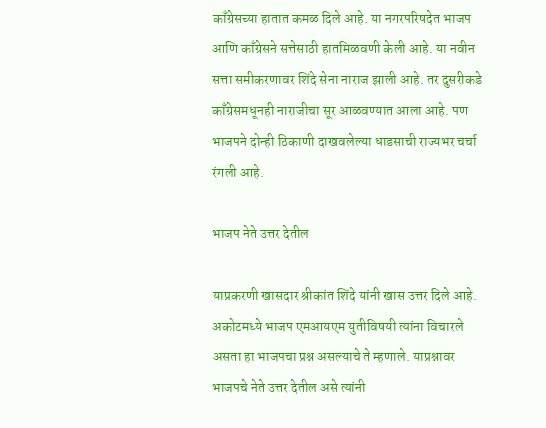काँग्रेसच्या हातात कमळ दिले आहे. या नगरपरिषदेत भाजप आणि काँग्रेसने सत्तेसाठी हातमिळवणी केली आहे. या नवीन सत्ता समीकरणावर शिंदे सेना नाराज झाली आहे. तर दुसरीकडे काँग्रेसमधूनही नाराजीचा सूर आळवण्यात आला आहे. पण भाजपने दोन्ही ठिकाणी दाखवलेल्या धाडसाची राज्यभर चर्चा रंगली आहे.

भाजप नेते उत्तर देतील

याप्रकरणी खासदार श्रीकांत शिंदे यांनी खास उत्तर दिले आहे. अकोटमध्ये भाजप एमआयएम युतीविषयी त्यांना विचारले असता हा भाजपचा प्रश्न असल्याचे ते म्हणाले. याप्रश्नावर भाजपचे नेते उत्तर देतील असे त्यांनी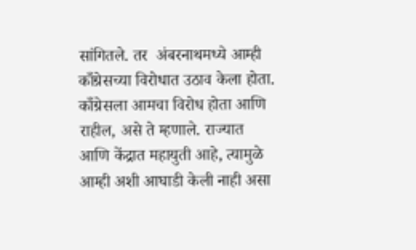सांगितले. तर  अंबरनाथमध्ये आम्ही काँग्रेसच्या विरोधात उठाव केला होता. काँग्रेसला आमचा विरोध होता आणि राहील, असे ते म्हणाले. राज्यात आणि केंद्रात महायुती आहे, त्यामुळे आम्ही अशी आघाडी केली नाही असा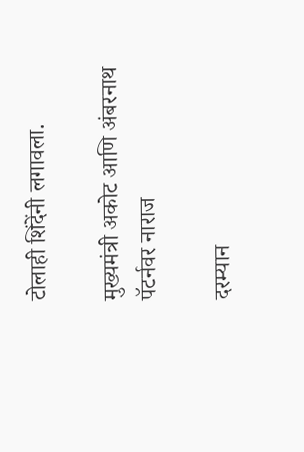टोलाही शिंदेंनी लगावला.

मुख्यमंत्री अकोट आणि अंबरनाथ पॅटर्नवर नाराज

दरम्यान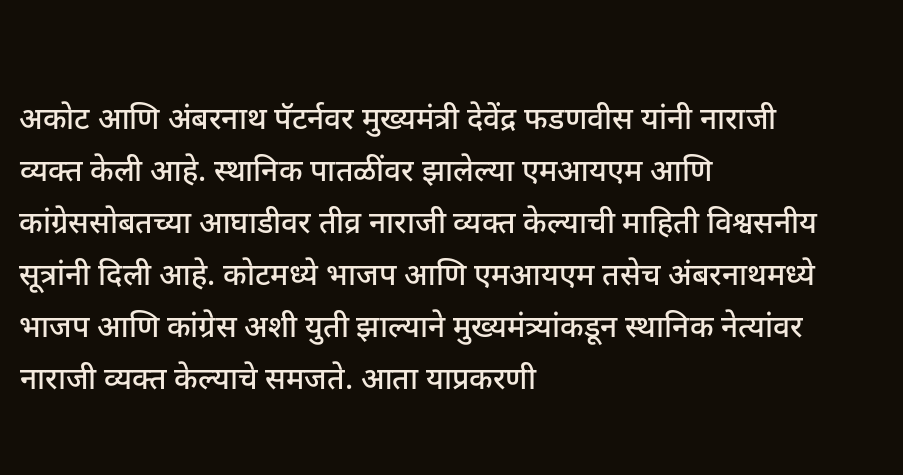अकोट आणि अंबरनाथ पॅटर्नवर मुख्यमंत्री देवेंद्र फडणवीस यांनी नाराजी व्यक्त केली आहे. स्थानिक पातळींवर झालेल्या एमआयएम आणि कांग्रेससोबतच्या आघाडीवर तीव्र नाराजी व्यक्त केल्याची माहिती विश्वसनीय सूत्रांनी दिली आहे. कोटमध्ये भाजप आणि एमआयएम तसेच अंबरनाथमध्ये भाजप आणि कांग्रेस अशी युती झाल्याने मुख्यमंत्र्यांकडून स्थानिक नेत्यांवर नाराजी व्यक्त केल्याचे समजते. आता याप्रकरणी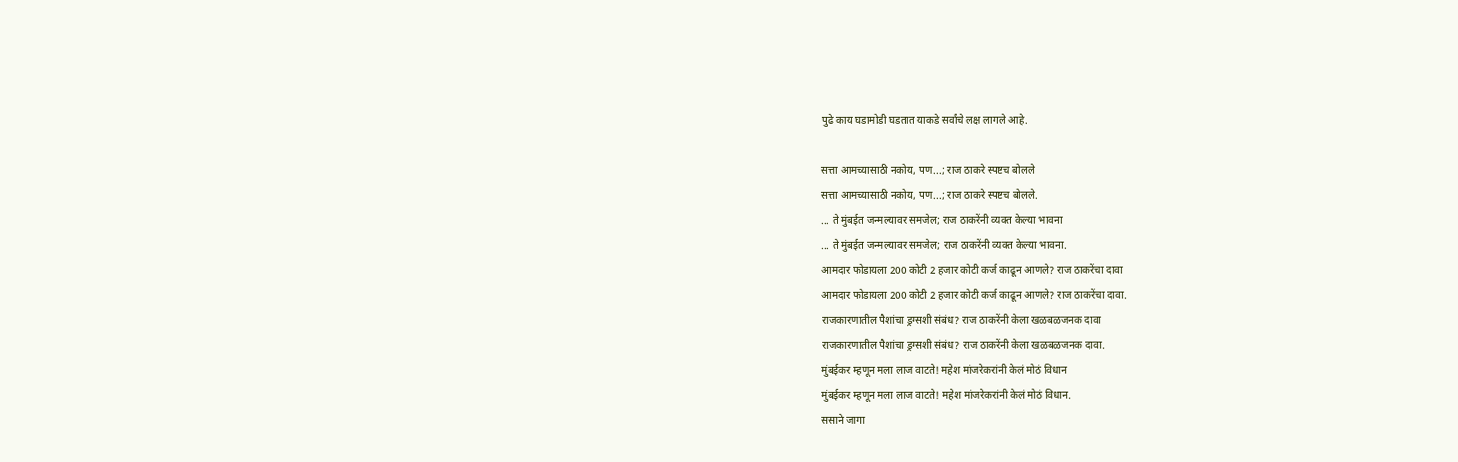पुढे काय घडामोडी घडतात याकडे सर्वांचे लक्ष लागले आहे.

सत्ता आमच्यासाठी नकोय, पण...; राज ठाकरे स्पष्टच बोलले
सत्ता आमच्यासाठी नकोय, पण...; राज ठाकरे स्पष्टच बोलले.
... ते मुंबईत जन्मल्यावर समजेल; राज ठाकरेंनी व्यक्त केल्या भावना
... ते मुंबईत जन्मल्यावर समजेल; राज ठाकरेंनी व्यक्त केल्या भावना.
आमदार फोडायला 200 कोटी 2 हजार कोटी कर्ज काढून आणले? राज ठाकरेंचा दावा
आमदार फोडायला 200 कोटी 2 हजार कोटी कर्ज काढून आणले? राज ठाकरेंचा दावा.
राजकारणातील पैशांचा ड्रग्सशी संबंध? राज ठाकरेंनी केला खळबळजनक दावा
राजकारणातील पैशांचा ड्रग्सशी संबंध? राज ठाकरेंनी केला खळबळजनक दावा.
मुंबईकर म्हणून मला लाज वाटते! महेश मांजरेकरांनी केलं मोठं विधान
मुंबईकर म्हणून मला लाज वाटते! महेश मांजरेकरांनी केलं मोठं विधान.
ससाने जागा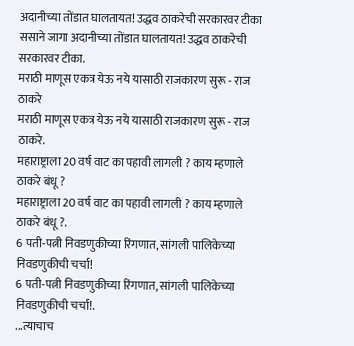अदानीच्या तोंडात घालतायत! उद्धव ठाकरेची सरकारवर टीका
ससाने जागा अदानीच्या तोंडात घालतायत! उद्धव ठाकरेची सरकारवर टीका.
मराठी माणूस एकत्र येऊ नये यासाठी राजकारण सुरू - राज ठाकरे
मराठी माणूस एकत्र येऊ नये यासाठी राजकारण सुरू - राज ठाकरे.
महाराष्ट्राला 20 वर्ष वाट का पहावी लागली ? काय म्हणाले ठाकरे बंधू ?
महाराष्ट्राला 20 वर्ष वाट का पहावी लागली ? काय म्हणाले ठाकरे बंधू ?.
6 पती-पत्नी निवडणुकीच्या रिंगणात, सांगली पालिकेच्या निवडणुकीची चर्चा!
6 पती-पत्नी निवडणुकीच्या रिंगणात, सांगली पालिकेच्या निवडणुकीची चर्चा!.
...त्याचाच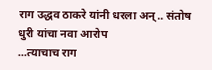राग उद्धव ठाकरे यांनी धरला अन्.. संतोष धुरी यांचा नवा आरोप
...त्याचाच राग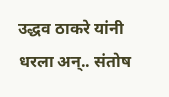उद्धव ठाकरे यांनी धरला अन्.. संतोष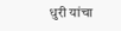धुरी यांचा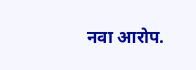नवा आरोप.